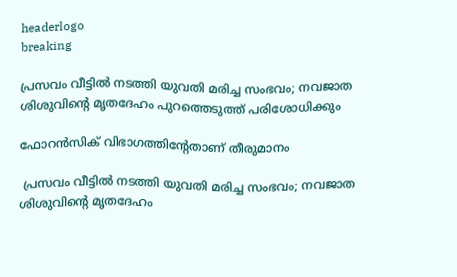headerlogo
breaking

പ്രസവം വീട്ടിൽ നടത്തി യുവതി മരിച്ച സംഭവം; നവജാത ശിശുവിന്റെ മൃതദേഹം പുറത്തെടുത്ത് പരിശോധിക്കും

ഫോറന്‍സിക് വിഭാഗത്തിന്റേതാണ് തീരുമാനം

 പ്രസവം വീട്ടിൽ നടത്തി യുവതി മരിച്ച സംഭവം; നവജാത ശിശുവിന്റെ മൃതദേഹം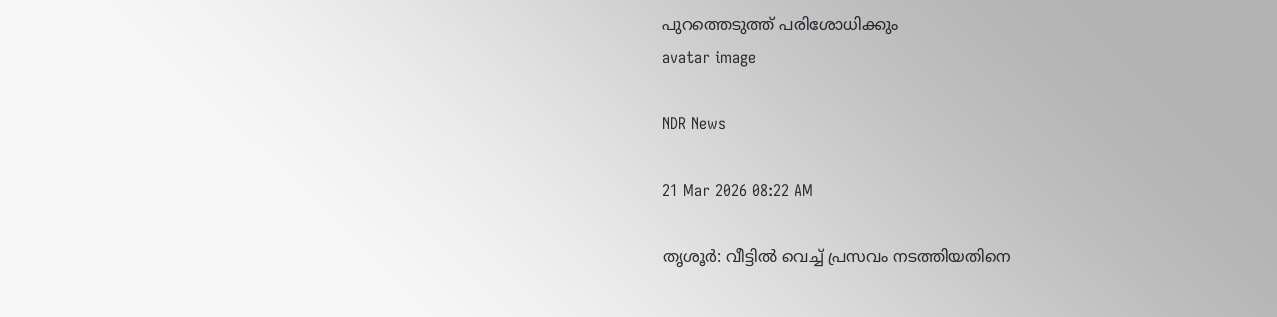പുറത്തെടുത്ത് പരിശോധിക്കും
avatar image

NDR News

21 Mar 2026 08:22 AM

തൃശൂര്‍: വീട്ടില്‍ വെച്ച് പ്രസവം നടത്തിയതിനെ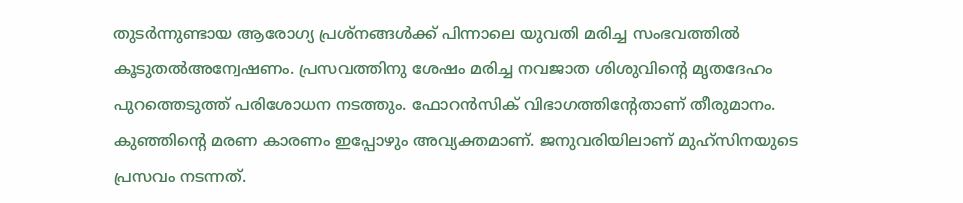തുടര്‍ന്നുണ്ടായ ആരോഗ്യ പ്രശ്നങ്ങള്‍ക്ക് പിന്നാലെ യുവതി മരിച്ച സംഭവത്തില്‍ കൂടുതല്‍അന്വേഷണം. പ്രസവത്തിനു ശേഷം മരിച്ച നവജാത ശിശുവിന്റെ മൃതദേഹം പുറത്തെടുത്ത് പരിശോധന നടത്തും. ഫോറന്‍സിക് വിഭാഗത്തിന്റേതാണ് തീരുമാനം. കുഞ്ഞിന്റെ മരണ കാരണം ഇപ്പോഴും അവ്യക്തമാണ്. ജനുവരിയിലാണ് മുഹ്‌സിനയുടെ പ്രസവം നടന്നത്.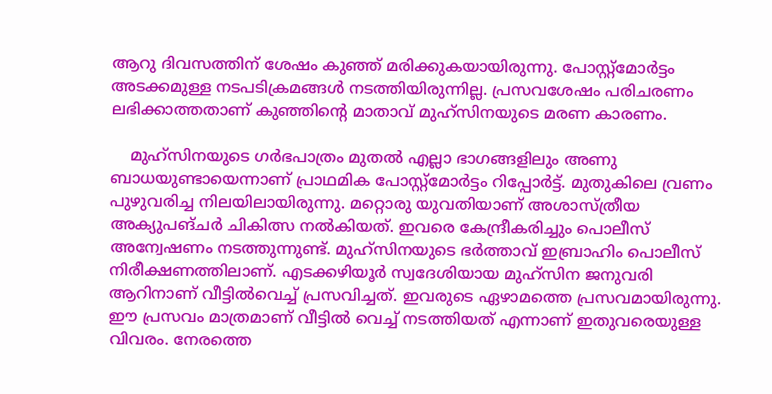ആറു ദിവസത്തിന് ശേഷം കുഞ്ഞ് മരിക്കുകയായിരുന്നു. പോസ്റ്റ്‌മോര്‍ട്ടം അടക്കമുള്ള നടപടിക്രമങ്ങള്‍ നടത്തിയിരുന്നില്ല. പ്രസവശേഷം പരിചരണം ലഭിക്കാത്തതാണ് കുഞ്ഞിന്റെ മാതാവ് മുഹ്‌സിനയുടെ മരണ കാരണം.

    മുഹ്‌സിനയുടെ ഗര്‍ഭപാത്രം മുതല്‍ എല്ലാ ഭാഗങ്ങളിലും അണു ബാധയുണ്ടായെന്നാണ് പ്രാഥമിക പോസ്റ്റ്‌മോര്‍ട്ടം റിപ്പോര്‍ട്ട്. മുതുകിലെ വ്രണം പുഴുവരിച്ച നിലയിലായിരുന്നു. മറ്റൊരു യുവതിയാണ് അശാസ്ത്രീയ അക്യുപങ്ചര്‍ ചികിത്സ നല്‍കിയത്. ഇവരെ കേന്ദ്രീകരിച്ചും പൊലീസ് അന്വേഷണം നടത്തുന്നുണ്ട്. മുഹ്‌സിനയുടെ ഭര്‍ത്താവ് ഇബ്രാഹിം പൊലീസ് നിരീക്ഷണത്തിലാണ്. എടക്കഴിയൂര്‍ സ്വദേശിയായ മുഹ്സിന ജനുവരി ആറിനാണ് വീട്ടില്‍വെച്ച് പ്രസവിച്ചത്. ഇവരുടെ ഏഴാമത്തെ പ്രസവമായിരുന്നു. ഈ പ്രസവം മാത്രമാണ് വീട്ടില്‍ വെച്ച് നടത്തിയത് എന്നാണ് ഇതുവരെയുള്ള വിവരം. നേരത്തെ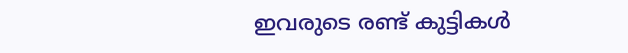ഇവരുടെ രണ്ട് കുട്ടികള്‍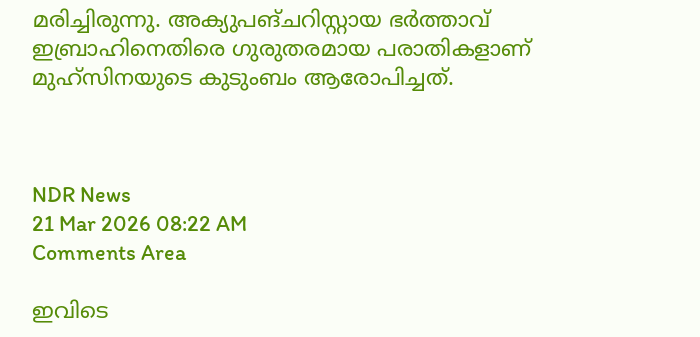മരിച്ചിരുന്നു. അക്യുപങ്ചറിസ്റ്റായ ഭര്‍ത്താവ് ഇബ്രാഹിനെതിരെ ഗുരുതരമായ പരാതികളാണ് മുഹ്സിനയുടെ കുടുംബം ആരോപിച്ചത്.



NDR News
21 Mar 2026 08:22 AM
Comments Area

ഇവിടെ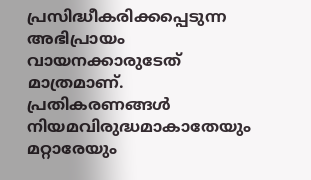പ്രസിദ്ധീകരിക്കപ്പെടുന്ന അഭിപ്രായം വായനക്കാരുടേത് മാത്രമാണ്. പ്രതികരണങ്ങൾ നിയമവിരുദ്ധമാകാതേയും മറ്റാരേയും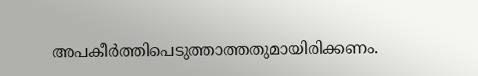അപകീർത്തിപെടുത്താത്തതുമായിരിക്കണം.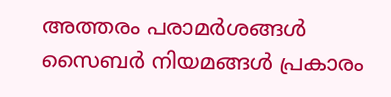അത്തരം പരാമർശങ്ങൾ സൈബർ നിയമങ്ങൾ പ്രകാരം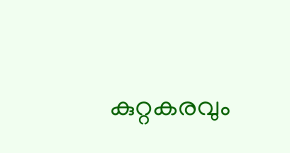കുറ്റകരവും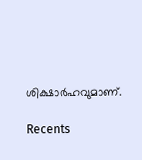ശിക്ഷാർഹവുമാണ്.

Recents